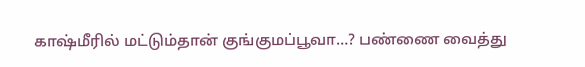காஷ்மீரில் மட்டும்தான் குங்குமப்பூவா…? பண்ணை வைத்து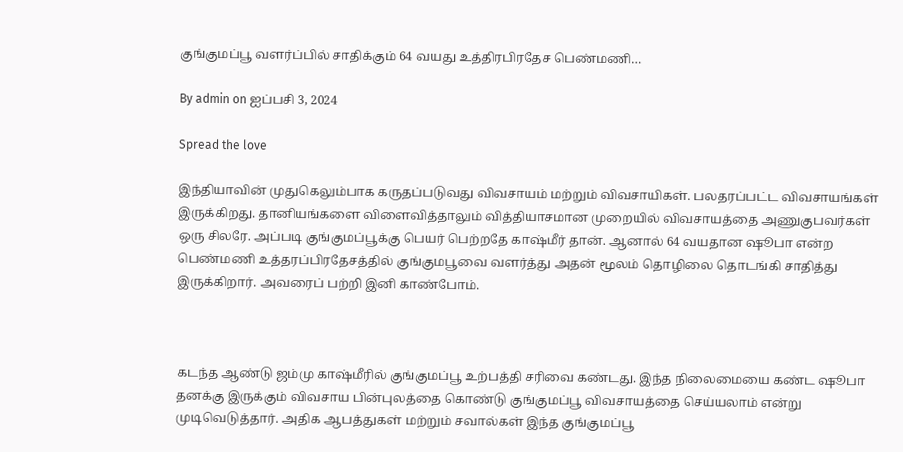குங்குமப்பூ வளர்ப்பில் சாதிக்கும் 64 வயது உத்திரபிரதேச பெண்மணி…

By admin on ஐப்பசி 3, 2024

Spread the love

இந்தியாவின் முதுகெலும்பாக கருதப்படுவது விவசாயம் மற்றும் விவசாயிகள். பலதரப்பட்ட விவசாயங்கள் இருக்கிறது. தானியங்களை விளைவித்தாலும் வித்தியாசமான முறையில் விவசாயத்தை அணுகுபவர்கள் ஒரு சிலரே. அப்படி குங்குமப்பூக்கு பெயர் பெற்றதே காஷ்மீர் தான். ஆனால் 64 வயதான ஷூபா என்ற பெண்மணி உத்தரப்பிரதேசத்தில் குங்குமபூவை வளர்த்து அதன் மூலம் தொழிலை தொடங்கி சாதித்து இருக்கிறார். அவரைப் பற்றி இனி காண்போம்.



கடந்த ஆண்டு ஜம்மு காஷ்மீரில் குங்குமப்பூ உற்பத்தி சரிவை கண்டது. இந்த நிலைமையை கண்ட ஷூபா தனக்கு இருக்கும் விவசாய பின்புலத்தை கொண்டு குங்குமப்பூ விவசாயத்தை செய்யலாம் என்று முடிவெடுத்தார். அதிக ஆபத்துகள் மற்றும் சவால்கள் இந்த குங்குமப்பூ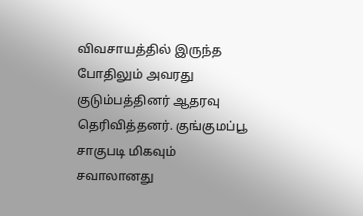விவசாயத்தில் இருந்த போதிலும் அவரது குடும்பத்தினர் ஆதரவு தெரிவித்தனர். குங்குமப்பூ சாகுபடி மிகவும் சவாலானது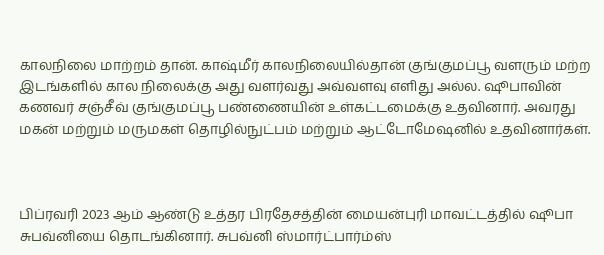காலநிலை மாற்றம் தான். காஷ்மீர் காலநிலையில்தான் குங்குமப்பூ வளரும் மற்ற இடங்களில் கால நிலைக்கு அது வளர்வது அவ்வளவு எளிது அல்ல. ஷூபாவின் கணவர் சஞ்சீவ் குங்குமப்பூ பண்ணையின் உள்கட்டமைக்கு உதவினார். அவரது மகன் மற்றும் மருமகள் தொழில்நுட்பம் மற்றும் ஆட்டோமேஷனில் உதவினார்கள்.



பிப்ரவரி 2023 ஆம் ஆண்டு உத்தர பிரதேசத்தின் மையன்புரி மாவட்டத்தில் ஷூபா சுபவ்னியை தொடங்கினார். சுபவ்னி ஸ்மார்ட்பார்ம்ஸ்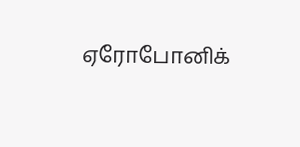ஏரோபோனிக்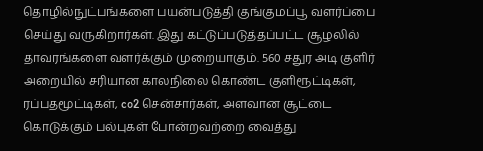தொழில்நுட்பங்களை பயன்படுத்தி குங்குமப்பூ வளர்ப்பை செய்து வருகிறார்கள். இது கட்டுப்படுத்தப்பட்ட சூழலில் தாவரங்களை வளர்க்கும் முறையாகும். 560 சதுர அடி குளிர் அறையில் சரியான காலநிலை கொண்ட குளிரூட்டிகள், ரப்பதமூட்டிகள், co2 சென்சார்கள், அளவான சூட்டை கொடுக்கும் பல்புகள் போன்றவற்றை வைத்து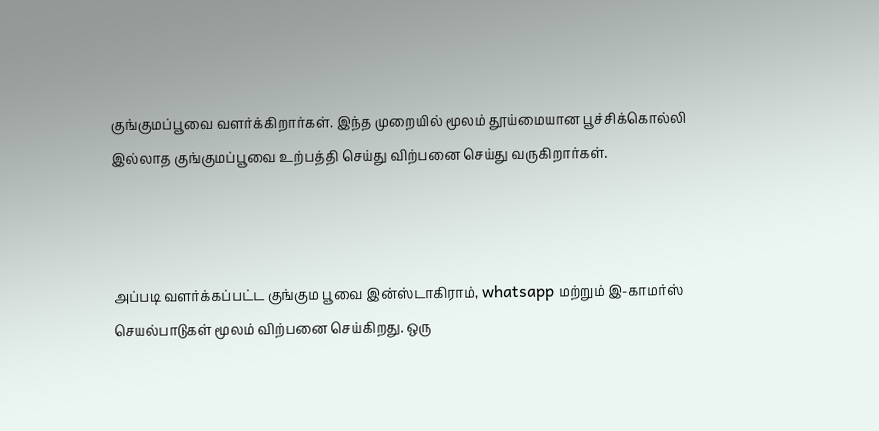குங்குமப்பூவை வளர்க்கிறார்கள். இந்த முறையில் மூலம் தூய்மையான பூச்சிக்கொல்லி இல்லாத குங்குமப்பூவை உற்பத்தி செய்து விற்பனை செய்து வருகிறார்கள்.



அப்படி வளர்க்கப்பட்ட குங்கும பூவை இன்ஸ்டாகிராம், whatsapp மற்றும் இ-காமர்ஸ் செயல்பாடுகள் மூலம் விற்பனை செய்கிறது. ஒரு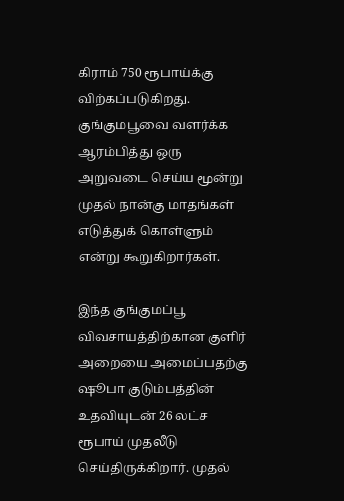கிராம் 750 ரூபாய்க்கு விற்கப்படுகிறது. குங்குமபூவை வளர்க்க ஆரம்பித்து ஒரு அறுவடை செய்ய மூன்று முதல் நான்கு மாதங்கள் எடுத்துக் கொள்ளும் என்று கூறுகிறார்கள்.

இந்த குங்குமப்பூ விவசாயத்திற்கான குளிர் அறையை அமைப்பதற்கு ஷூபா குடும்பத்தின் உதவியுடன் 26 லட்ச ரூபாய் முதலீடு செய்திருக்கிறார். முதல்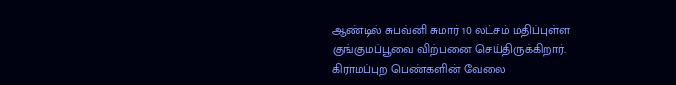ஆண்டில் சுபவ்னி சுமார் 10 லட்சம் மதிப்புள்ள குங்குமப்பூவை விற்பனை செய்திருக்கிறார். கிராமப்புற பெண்களின் வேலை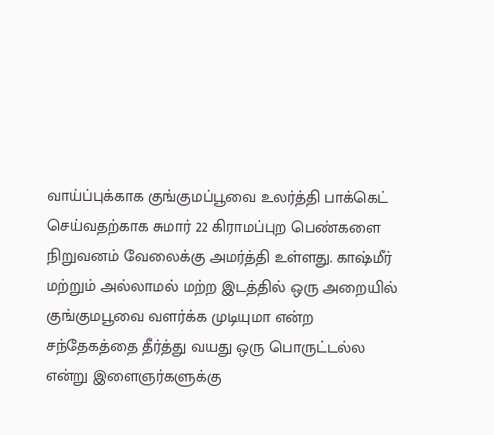வாய்ப்புக்காக குங்குமப்பூவை உலர்த்தி பாக்கெட் செய்வதற்காக சுமார் 22 கிராமப்புற பெண்களை நிறுவனம் வேலைக்கு அமர்த்தி உள்ளது. காஷ்மீர் மற்றும் அல்லாமல் மற்ற இடத்தில் ஒரு அறையில் குங்குமபூவை வளர்க்க முடியுமா என்ற சந்தேகத்தை தீர்த்து வயது ஒரு பொருட்டல்ல என்று இளைஞர்களுக்கு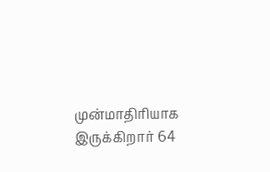முன்மாதிரியாக இருக்கிறார் 64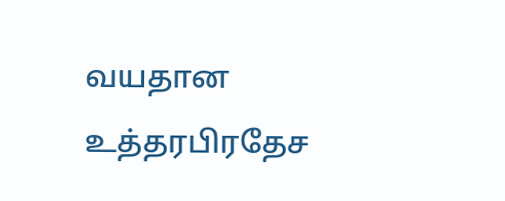வயதான உத்தரபிரதேச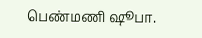பெண்மணி ஷூபா.